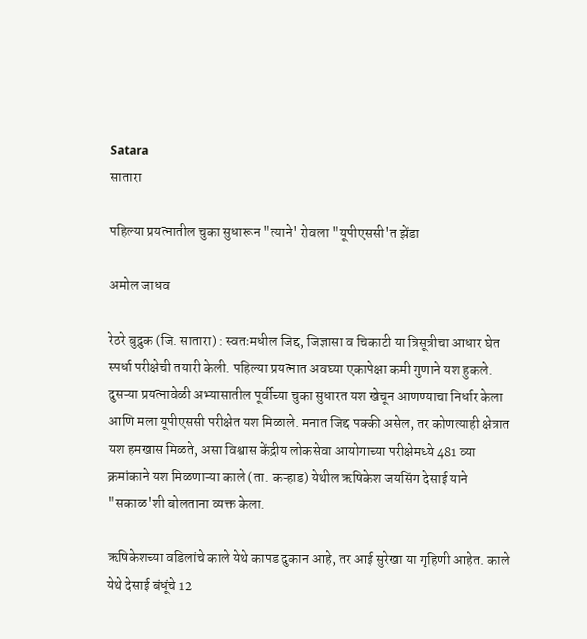Satara
सातारा

पहिल्या प्रयत्नातील चुका सुधारून "त्याने' रोवला "यूपीएससी'त झेंडा

अमोल जाधव

रेठरे बुद्रुक (जि. सातारा) : स्वतःमधील जिद्द, जिज्ञासा व चिकाटी या त्रिसूत्रीचा आधार घेत स्पर्धा परीक्षेची तयारी केली. पहिल्या प्रयत्नात अवघ्या एकापेक्षा कमी गुणाने यश हुकले. दुसऱ्या प्रयत्नावेळी अभ्यासातील पूर्वीच्या चुका सुधारत यश खेचून आणण्याचा निर्धार केला आणि मला यूपीएससी परीक्षेत यश मिळाले. मनात जिद्द पक्की असेल, तर कोणत्याही क्षेत्रात यश हमखास मिळते, असा विश्वास केंद्रीय लोकसेवा आयोगाच्या परीक्षेमध्ये 481 व्या क्रमांकाने यश मिळणाऱ्या काले (ता. कऱ्हाड) येथील ऋषिकेश जयसिंग देसाई याने "सकाळ'शी बोलताना व्यक्त केला.

ऋषिकेशच्या वडिलांचे काले येथे कापड दुकान आहे, तर आई सुरेखा या गृहिणी आहेत. काले येथे देसाई बंधूंचे 12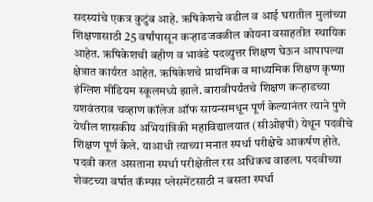सदस्यांचे एकत्र कुटुंब आहे. ऋषिकेशचे वडील व आई घरातील मुलांच्या शिक्षणासाठी 25 वर्षांपासून कऱ्हाडजवळील कोयना वसाहतीत स्थायिक आहेत. ऋषिकेशची बहीण व भावंडे पदव्युत्तर शिक्षण घेऊन आपापल्या क्षेत्रात कार्यरत आहेत. ऋषिकेशचे प्राथमिक व माध्यमिक शिक्षण कृष्णा इंग्लिश मीडियम स्कूलमध्ये झाले. बारावीपर्यंतचे शिक्षण कऱ्हाडच्या यशवंतराव चव्हाण कॉलेज ऑफ सायन्समधून पूर्ण केल्यानंतर त्याने पुणे येथील शासकीय अभियांत्रिकी महाविद्यालयात (सीओइपी) येथून पदवीचे शिक्षण पूर्ण केले. याआधी त्याच्या मनात स्पर्धा परीक्षेचे आकर्षण होते. पदवी करत असताना स्पर्धा परीक्षेतील रस अधिकच वाढला. पदवीच्या शेवटच्या वर्षात कॅम्पस प्लेसमेंटसाठी न बसता स्पर्धा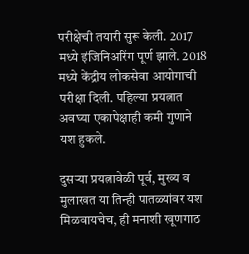परीक्षेची तयारी सुरू केली. 2017 मध्ये इंजिनिअरिंग पूर्ण झाले. 2018 मध्ये केंद्रीय लोकसेवा आयोगाची परीक्षा दिली. पहिल्या प्रयत्नात अवघ्या एकापेक्षाही कमी गुणाने यश हुकले.

दुसऱ्या प्रयत्नावेळी पूर्व, मुख्य व मुलाखत या तिन्ही पातळ्यांवर यश मिळवायचेच, ही मनाशी खूणगाठ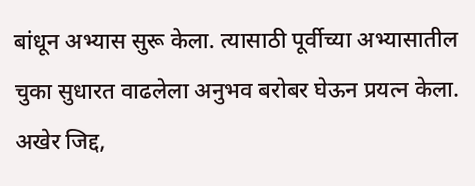बांधून अभ्यास सुरू केला. त्यासाठी पूर्वीच्या अभ्यासातील चुका सुधारत वाढलेला अनुभव बरोबर घेऊन प्रयत्न केला. अखेर जिद्द,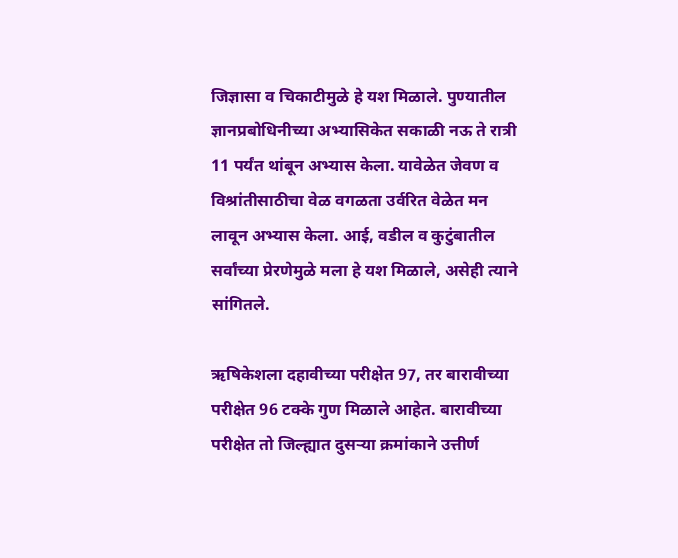जिज्ञासा व चिकाटीमुळे हे यश मिळाले. पुण्यातील ज्ञानप्रबोधिनीच्या अभ्यासिकेत सकाळी नऊ ते रात्री 11 पर्यंत थांबून अभ्यास केला. यावेळेत जेवण व विश्रांतीसाठीचा वेळ वगळता उर्वरित वेळेत मन लावून अभ्यास केला. आई, वडील व कुटुंबातील सर्वांच्या प्रेरणेमुळे मला हे यश मिळाले, असेही त्याने सांगितले.

ऋषिकेशला दहावीच्या परीक्षेत 97, तर बारावीच्या परीक्षेत 96 टक्के गुण मिळाले आहेत. बारावीच्या परीक्षेत तो जिल्ह्यात दुसऱ्या क्रमांकाने उत्तीर्ण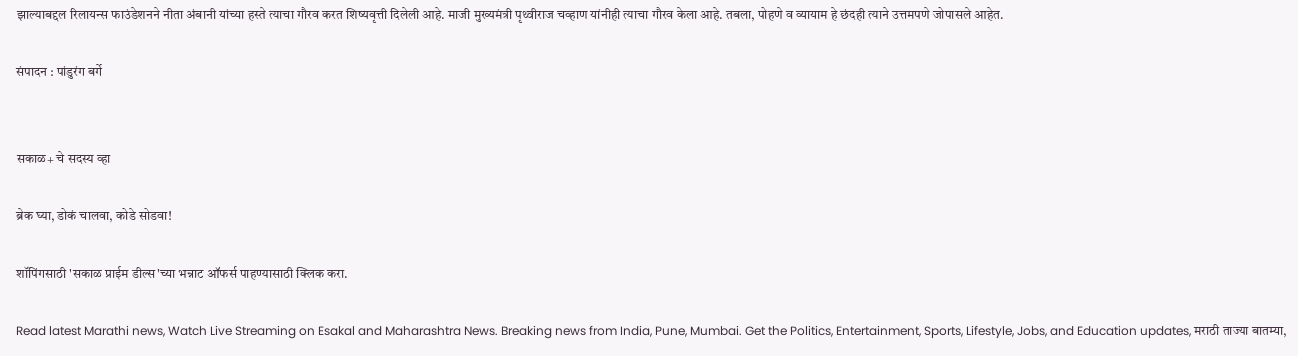झाल्याबद्दल रिलायन्स फाउंडेशनने नीता अंबानी यांच्या हस्ते त्याचा गौरव करत शिष्यवृत्ती दिलेली आहे. माजी मुख्यमंत्री पृथ्वीराज चव्हाण यांनीही त्याचा गौरव केला आहे. तबला, पोहणे व व्यायाम हे छंदही त्याने उत्तमपणे जोपासले आहेत.

संपादन : पांडुरंग बर्गे


सकाळ+ चे सदस्य व्हा

ब्रेक घ्या, डोकं चालवा, कोडे सोडवा!

शॉपिंगसाठी 'सकाळ प्राईम डील्स'च्या भन्नाट ऑफर्स पाहण्यासाठी क्लिक करा.

Read latest Marathi news, Watch Live Streaming on Esakal and Maharashtra News. Breaking news from India, Pune, Mumbai. Get the Politics, Entertainment, Sports, Lifestyle, Jobs, and Education updates, मराठी ताज्या बातम्या,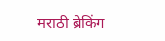मराठी ब्रेकिंग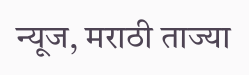न्यूज, मराठी ताज्या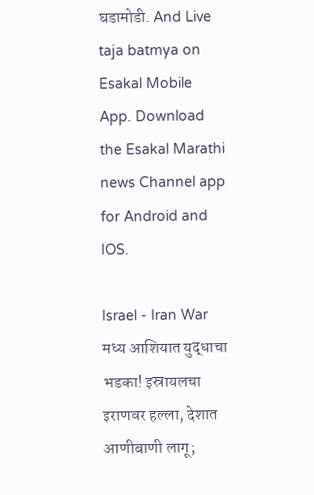घडामोडी. And Live taja batmya on Esakal Mobile App. Download the Esakal Marathi news Channel app for Android and IOS.

Israel - Iran War मध्य आशियात युद्धाचा भडका! इस्रायलचा इराणवर हल्ला, देशात आणीबाणी लागू;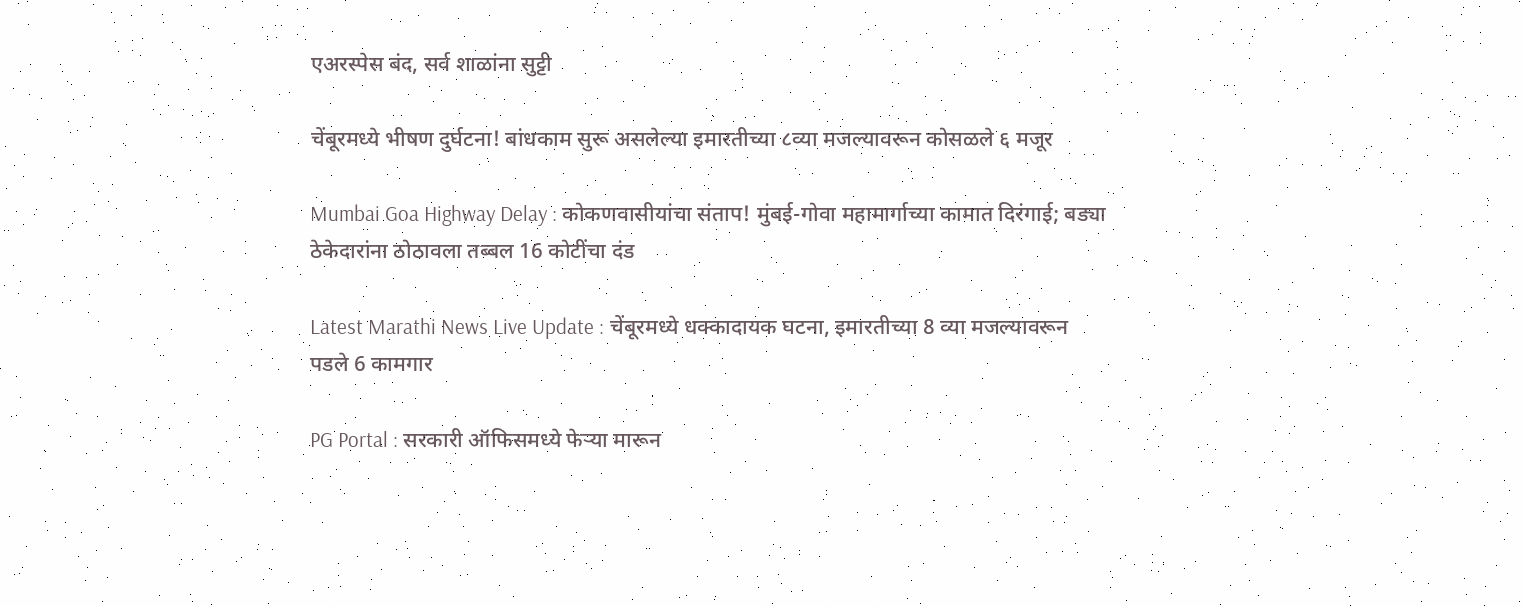एअरस्पेस बंद, सर्व शाळांना सुट्टी

चेंबूरमध्ये भीषण दुर्घटना! बांधकाम सुरू असलेल्या इमारतीच्या ८व्या मजल्यावरून कोसळले ६ मजूर

Mumbai Goa Highway Delay : कोकणवासीयांचा संताप! मुंबई-गोवा महामार्गाच्या कामात दिरंगाई; बड्या ठेकेदारांना ठोठावला तब्बल 16 कोटींचा दंड

Latest Marathi News Live Update : चेंबूरमध्ये धक्कादायक घटना, इमारतीच्या 8 व्या मजल्यावरून पडले 6 कामगार

PG Portal : सरकारी ऑफिसमध्ये फेऱ्या मारून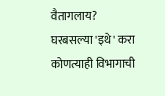वैतागलाय? घरबसल्या 'इथे' करा कोणत्याही विभागाची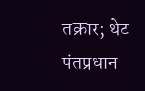तक्रार; थेट पंतप्रधान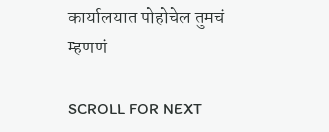कार्यालयात पोहोचेल तुमचं म्हणणं

SCROLL FOR NEXT